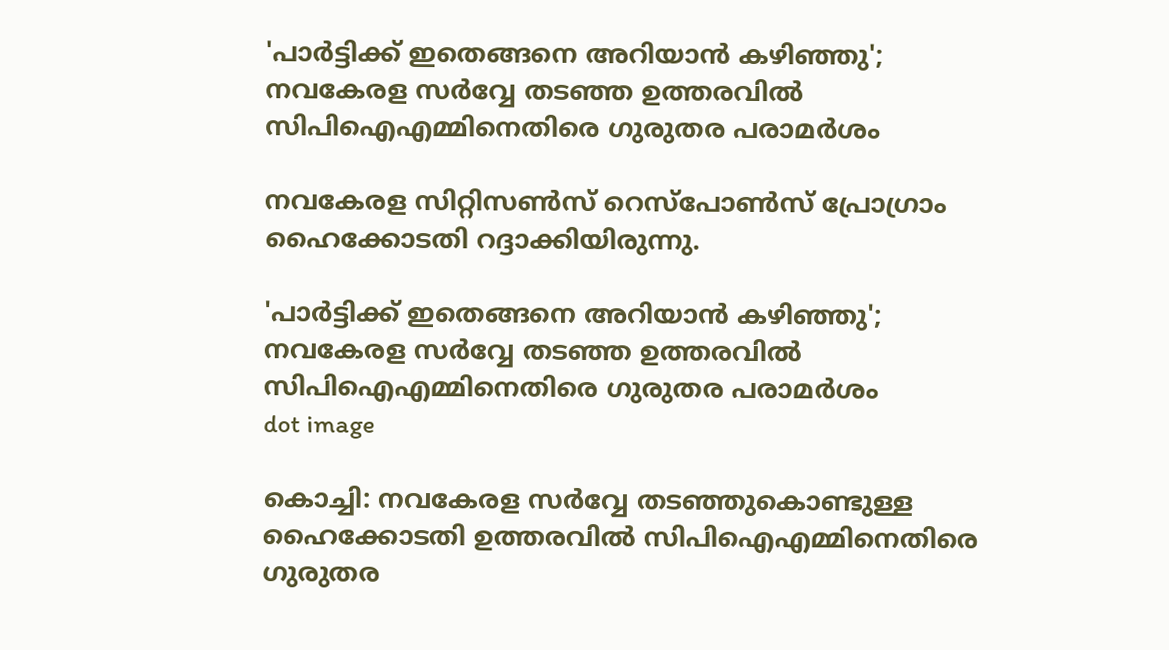'പാര്‍ട്ടിക്ക് ഇതെങ്ങനെ അറിയാന്‍ കഴിഞ്ഞു'; നവകേരള സര്‍വ്വേ തടഞ്ഞ ഉത്തരവില്‍ സിപിഐഎമ്മിനെതിരെ ഗുരുതര പരാമര്‍ശം

നവകേരള സിറ്റിസണ്‍സ് റെസ്പോണ്‍സ് പ്രോഗ്രാം ഹൈക്കോടതി റദ്ദാക്കിയിരുന്നു.

'പാര്‍ട്ടിക്ക് ഇതെങ്ങനെ അറിയാന്‍ കഴിഞ്ഞു'; നവകേരള സര്‍വ്വേ തടഞ്ഞ ഉത്തരവില്‍ സിപിഐഎമ്മിനെതിരെ ഗുരുതര പരാമര്‍ശം
dot image

കൊച്ചി: നവകേരള സര്‍വ്വേ തടഞ്ഞുകൊണ്ടുള്ള ഹൈക്കോടതി ഉത്തരവില്‍ സിപിഐഎമ്മിനെതിരെ ഗുരുതര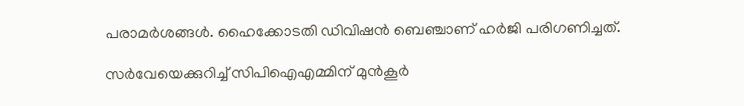പരാമര്‍ശങ്ങള്‍. ഹൈക്കോടതി ഡിവിഷന്‍ ബെഞ്ചാണ് ഹര്‍ജി പരിഗണിച്ചത്.

സര്‍വേയെക്കുറിച്ച് സിപിഐഎമ്മിന് മുന്‍കൂര്‍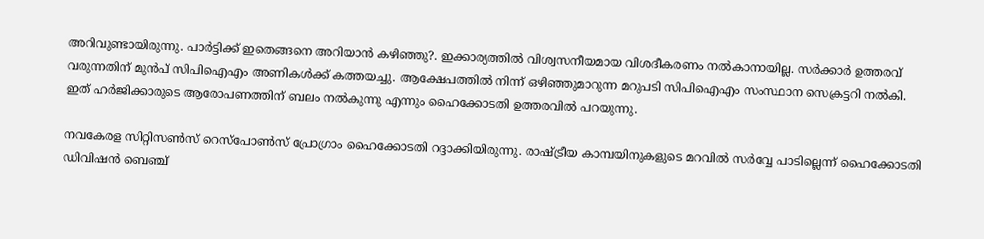അറിവുണ്ടായിരുന്നു. പാര്‍ട്ടിക്ക് ഇതെങ്ങനെ അറിയാന്‍ കഴിഞ്ഞു?. ഇക്കാര്യത്തില്‍ വിശ്വസനീയമായ വിശദീകരണം നല്‍കാനായില്ല. സര്‍ക്കാര്‍ ഉത്തരവ് വരുന്നതിന് മുന്‍പ് സിപിഐഎം അണികള്‍ക്ക് കത്തയച്ചു. ആക്ഷേപത്തില്‍ നിന്ന് ഒഴിഞ്ഞുമാറുന്ന മറുപടി സിപിഐഎം സംസ്ഥാന സെക്രട്ടറി നല്‍കി. ഇത് ഹര്‍ജിക്കാരുടെ ആരോപണത്തിന് ബലം നല്‍കുന്നു എന്നും ഹൈക്കോടതി ഉത്തരവില്‍ പറയുന്നു.

നവകേരള സിറ്റിസണ്‍സ് റെസ്പോണ്‍സ് പ്രോഗ്രാം ഹൈക്കോടതി റദ്ദാക്കിയിരുന്നു. രാഷ്ട്രീയ കാമ്പയിനുകളുടെ മറവില്‍ സര്‍വ്വേ പാടില്ലെന്ന് ഹൈക്കോടതി ഡിവിഷന്‍ ബെഞ്ച്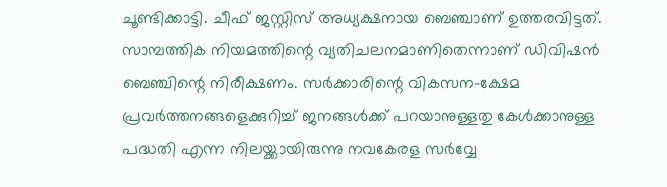ചൂണ്ടിക്കാട്ടി. ചീഫ് ജസ്റ്റിസ് അധ്യക്ഷനായ ബെഞ്ചാണ് ഉത്തരവിട്ടത്. സാമ്പത്തിക നിയമത്തിന്റെ വ്യതിചലനമാണിതെന്നാണ് ഡിവിഷന്‍ ബെഞ്ചിന്റെ നിരീക്ഷണം. സര്‍ക്കാരിന്റെ വികസന-ക്ഷേമ പ്രവര്‍ത്തനങ്ങളെക്കുറിച്ച് ജനങ്ങള്‍ക്ക് പറയാനുള്ളതു കേള്‍ക്കാനുള്ള പദ്ധതി എന്ന നിലയ്ക്കായിരുന്നു നവകേരള സര്‍വ്വേ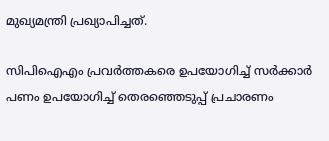മുഖ്യമന്ത്രി പ്രഖ്യാപിച്ചത്.

സിപിഐഎം പ്രവര്‍ത്തകരെ ഉപയോഗിച്ച് സര്‍ക്കാര്‍ പണം ഉപയോഗിച്ച് തെരഞ്ഞെടുപ്പ് പ്രചാരണം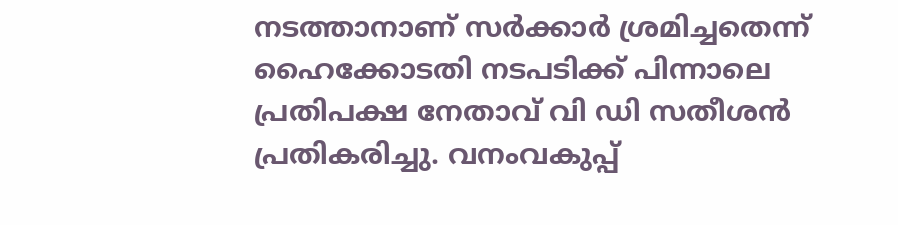നടത്താനാണ് സര്‍ക്കാര്‍ ശ്രമിച്ചതെന്ന് ഹൈക്കോടതി നടപടിക്ക് പിന്നാലെ പ്രതിപക്ഷ നേതാവ് വി ഡി സതീശന്‍ പ്രതികരിച്ചു. വനംവകുപ്പ്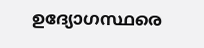ഉദ്യോഗസ്ഥരെ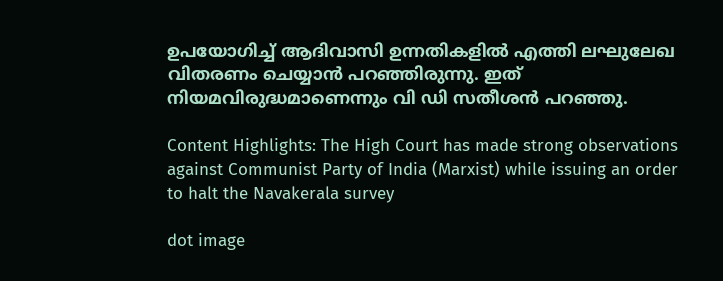ഉപയോഗിച്ച് ആദിവാസി ഉന്നതികളില്‍ എത്തി ലഘുലേഖ വിതരണം ചെയ്യാന്‍ പറഞ്ഞിരുന്നു. ഇത് നിയമവിരുദ്ധമാണെന്നും വി ഡി സതീശന്‍ പറഞ്ഞു.

Content Highlights: The High Court has made strong observations against Communist Party of India (Marxist) while issuing an order to halt the Navakerala survey

dot image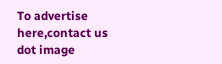To advertise here,contact us
dot image